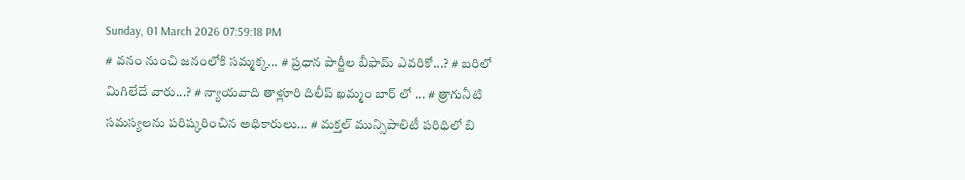Sunday, 01 March 2026 07:59:18 PM
# వనం నుంచి జనంలోకి సమ్మక్క... # ప్రధాన పార్టీల బీఫామ్ ఎవరికో...? # బరిలో మిగిలేదే వారు...? # న్యాయవాది తాళ్లూరి దిలీప్ ఖమ్మం బార్ లో ... # త్రాగునీటి సమస్యలను పరిష్కరించిన అధికారులు... # మక్తల్ మున్సిపాలిటీ పరిధిలో బి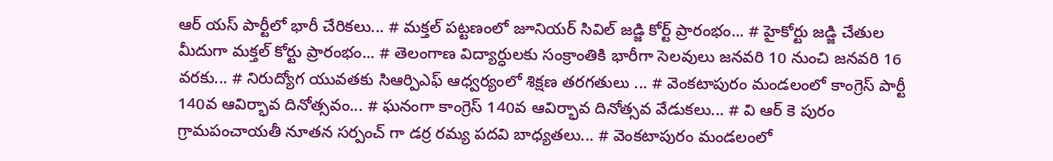ఆర్ యస్ పార్టీలో భారీ చేరికలు... # మక్తల్ పట్టణంలో జూనియర్ సివిల్ జడ్జి కోర్ట్ ప్రారంభం... # హైకోర్టు జడ్జి చేతుల మీదుగా మక్తల్ కోర్టు ప్రారంభం... # తెలంగాణ విద్యార్ధులకు సంక్రాంతికి భారీగా సెలవులు జనవరి 10 నుంచి జనవరి 16 వరకు... # నిరుద్యోగ యువతకు సిఆర్పిఎఫ్ ఆధ్వర్యంలో శిక్షణ తరగతులు ... # వెంకటాపురం మండలంలో కాంగ్రెస్ పార్టీ 140వ ఆవిర్భావ దినోత్సవం... # ఘనంగా కాంగ్రెస్ 140వ ఆవిర్భావ దినోత్సవ వేడుకలు... # వి ఆర్ కె పురం గ్రామపంచాయతీ నూతన సర్పంచ్ గా డర్ర రమ్య పదవి బాధ్యతలు... # వెంకటాపురం మండలంలో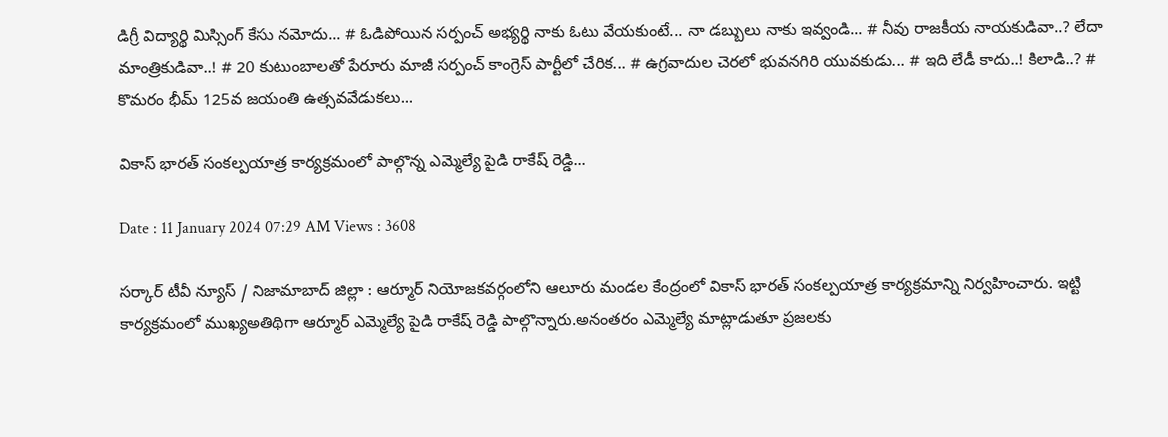డిగ్రీ విద్యార్థి మిస్సింగ్ కేసు నమోదు... # ఓడిపోయిన సర్పంచ్ అభ్యర్థి నాకు ఓటు వేయకుంటే... నా డబ్బులు నాకు ఇవ్వండి... # నీవు రాజకీయ నాయకుడివా..? లేదా మాంత్రికుడివా..! # 20 కుటుంబాలతో పేరూరు మాజీ సర్పంచ్ కాంగ్రెస్ పార్టీలో చేరిక... # ఉగ్రవాదుల చెరలో భువనగిరి యువకుడు... # ఇది లేడీ కాదు..! కిలాడి..? # కొమరం భీమ్ 125వ జయంతి ఉత్సవవేడుకలు...

వికాస్ భారత్ సంకల్పయాత్ర కార్యక్రమంలో పాల్గొన్న ఎమ్మెల్యే పైడి రాకేష్ రెడ్డి...

Date : 11 January 2024 07:29 AM Views : 3608

సర్కార్ టీవీ న్యూస్ / నిజామాబాద్ జిల్లా : ఆర్మూర్ నియోజకవర్గంలోని ఆలూరు మండల కేంద్రంలో వికాస్ భారత్ సంకల్పయాత్ర కార్యక్రమాన్ని నిర్వహించారు. ఇట్టి కార్యక్రమంలో ముఖ్యఅతిథిగా ఆర్మూర్ ఎమ్మెల్యే పైడి రాకేష్ రెడ్డి పాల్గొన్నారు.అనంతరం ఎమ్మెల్యే మాట్లాడుతూ ప్రజలకు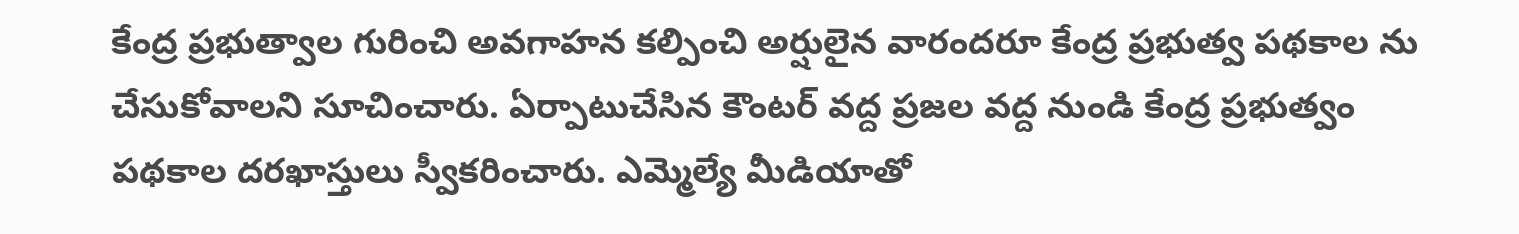కేంద్ర ప్రభుత్వాల గురించి అవగాహన కల్పించి అర్షులైన వారందరూ కేంద్ర ప్రభుత్వ పథకాల ను చేసుకోవాలని సూచించారు. ఏర్పాటుచేసిన కౌంటర్ వద్ద ప్రజల వద్ద నుండి కేంద్ర ప్రభుత్వం పథకాల దరఖాస్తులు స్వీకరించారు. ఎమ్మెల్యే మీడియాతో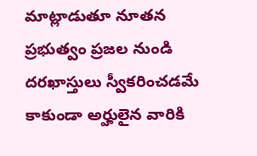మాట్లాడుతూ నూతన ప్రభుత్వం ప్రజల నుండి దరఖాస్తులు స్వీకరించడమే కాకుండా అర్హులైన వారికి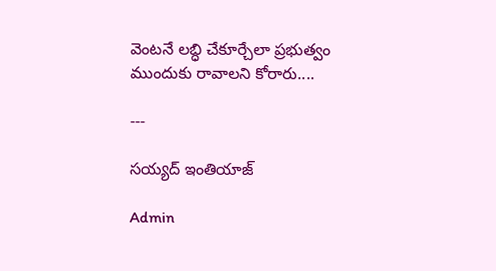వెంటనే లబ్ధి చేకూర్చేలా ప్రభుత్వం ముందుకు రావాలని కోరారు....

---

సయ్యద్ ఇంతియాజ్

Admin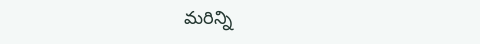మరిన్ని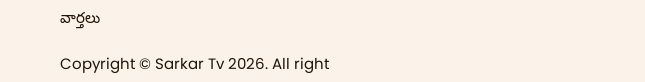వార్తలు

Copyright © Sarkar Tv 2026. All right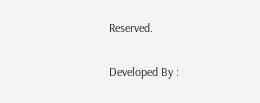Reserved.

Developed By :